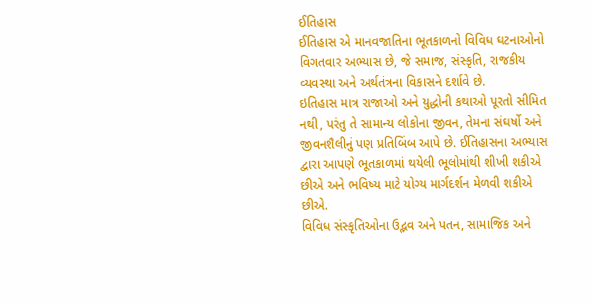ઈતિહાસ
ઈતિહાસ એ માનવજાતિના ભૂતકાળનો વિવિધ ઘટનાઓનો વિગતવાર અભ્યાસ છે, જે સમાજ, સંસ્કૃતિ, રાજકીય વ્યવસ્થા અને અર્થતંત્રના વિકાસને દર્શાવે છે.
ઇતિહાસ માત્ર રાજાઓ અને યુદ્ધોની કથાઓ પૂરતો સીમિત નથી, પરંતુ તે સામાન્ય લોકોના જીવન, તેમના સંઘર્ષો અને જીવનશૈલીનું પણ પ્રતિબિંબ આપે છે. ઈતિહાસના અભ્યાસ દ્વારા આપણે ભૂતકાળમાં થયેલી ભૂલોમાંથી શીખી શકીએ છીએ અને ભવિષ્ય માટે યોગ્ય માર્ગદર્શન મેળવી શકીએ છીએ.
વિવિધ સંસ્કૃતિઓના ઉદ્ભવ અને પતન, સામાજિક અને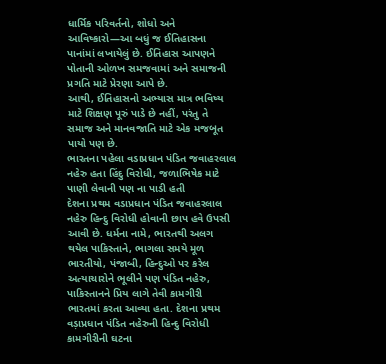ધાર્મિક પરિવર્તનો, શોધો અને આવિષ્કારો—આ બધું જ ઈતિહાસના પાનાંમાં લખાયેલું છે. ઈતિહાસ આપણને પોતાની ઓળખ સમજવામાં અને સમાજની પ્રગતિ માટે પ્રેરણા આપે છે.
આથી, ઈતિહાસનો અભ્યાસ માત્ર ભવિષ્ય માટે શિક્ષણ પૂરું પાડે છે નહીં, પરંતુ તે સમાજ અને માનવજાતિ માટે એક મજબૂત પાયો પણ છે.
ભારતના પહેલા વડાપ્રધાન પંડિત જવાહરલાલ નહેરુ હતા હિંદુ વિરોધી, જળાભિષેક માટે પાણી લેવાની પણ ના પાડી હતી
દેશના પ્રથમ વડાપ્રધાન પંડિત જવાહરલાલ નહેરુ હિન્દુ વિરોધી હોવાની છાપ હવે ઉપસી આવી છે. ધર્મના નામે, ભારતથી અલગ થયેલ પાકિસ્તાને, ભાગલા સમયે મૂળ ભારતીયો, પંજાબી, હિન્દુઓ પર કરેલ અત્યાચારોને ભૂલીને પણ પંડિત નહેરુ, પાકિસ્તાનને પ્રિય લાગે તેવી કામગીરી ભારતમાં કરતા આવ્યા હતા. દેશના પ્રથમ વડ઼ાપ્રધાન પંડિત નહેરુની હિન્દુ વિરોધી કામગીરીની ઘટના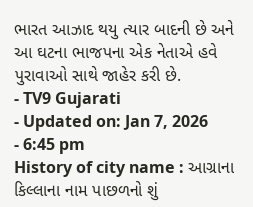ભારત આઝાદ થયુ ત્યાર બાદની છે અને આ ઘટના ભાજપના એક નેતાએ હવે પુરાવાઓ સાથે જાહેર કરી છે.
- TV9 Gujarati
- Updated on: Jan 7, 2026
- 6:45 pm
History of city name : આગ્રાના કિલ્લાના નામ પાછળનો શું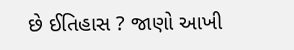છે ઈતિહાસ ? જાણો આખી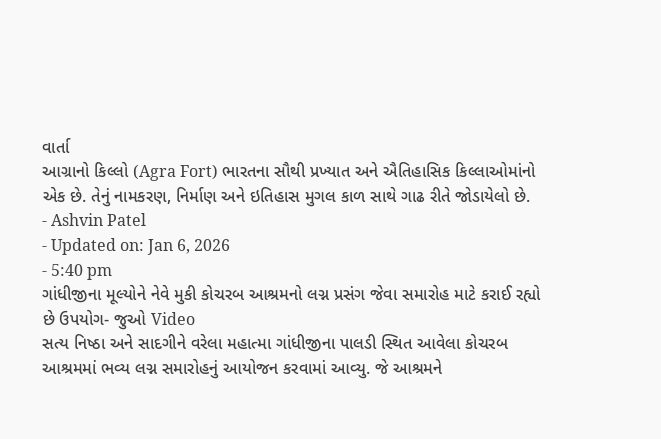વાર્તા
આગ્રાનો કિલ્લો (Agra Fort) ભારતના સૌથી પ્રખ્યાત અને ઐતિહાસિક કિલ્લાઓમાંનો એક છે. તેનું નામકરણ, નિર્માણ અને ઇતિહાસ મુગલ કાળ સાથે ગાઢ રીતે જોડાયેલો છે.
- Ashvin Patel
- Updated on: Jan 6, 2026
- 5:40 pm
ગાંધીજીના મૂલ્યોને નેવે મુકી કોચરબ આશ્રમનો લગ્ન પ્રસંગ જેવા સમારોહ માટે કરાઈ રહ્યો છે ઉપયોગ- જુઓ Video
સત્ય નિષ્ઠા અને સાદગીને વરેલા મહાત્મા ગાંધીજીના પાલડી સ્થિત આવેલા કોચરબ આશ્રમમાં ભવ્ય લગ્ન સમારોહનું આયોજન કરવામાં આવ્યુ. જે આશ્રમને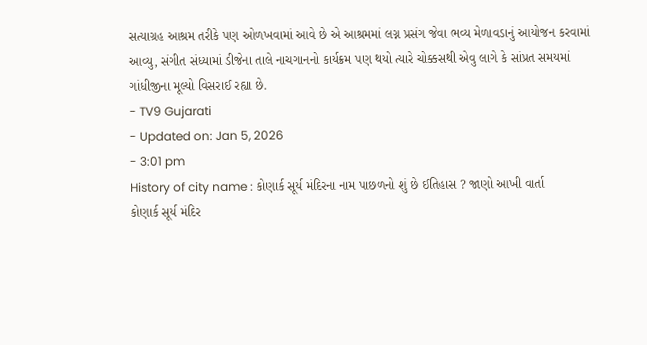સત્યાગ્રહ આશ્રમ તરીકે પણ ઓળખવામાં આવે છે એ આશ્રમમાં લગ્ન પ્રસંગ જેવા ભવ્ય મેળાવડાનું આયોજન કરવામાં આવ્યુ, સંગીત સંધ્યામાં ડીજેના તાલે નાચગાનનો કાર્યક્રમ પણ થયો ત્યારે ચોક્કસથી એવુ લાગે કે સાંપ્રત સમયમાં ગાંધીજીના મૂલ્યો વિસરાઈ રહ્યા છે.
- TV9 Gujarati
- Updated on: Jan 5, 2026
- 3:01 pm
History of city name : કોણાર્ક સૂર્ય મંદિરના નામ પાછળનો શું છે ઈતિહાસ ? જાણો આખી વાર્તા
કોણાર્ક સૂર્ય મંદિર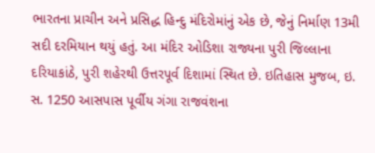ભારતના પ્રાચીન અને પ્રસિદ્ધ હિન્દુ મંદિરોમાંનું એક છે, જેનું નિર્માણ 13મી સદી દરમિયાન થયું હતું. આ મંદિર ઓડિશા રાજ્યના પુરી જિલ્લાના દરિયાકાંઠે, પુરી શહેરથી ઉત્તરપૂર્વ દિશામાં સ્થિત છે. ઇતિહાસ મુજબ, ઇ. સ. 1250 આસપાસ પૂર્વીય ગંગા રાજવંશના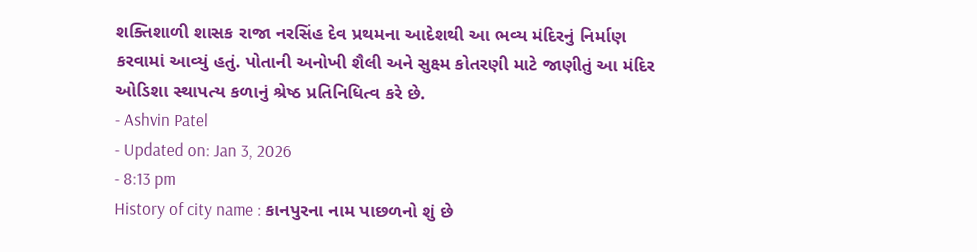શક્તિશાળી શાસક રાજા નરસિંહ દેવ પ્રથમના આદેશથી આ ભવ્ય મંદિરનું નિર્માણ કરવામાં આવ્યું હતું. પોતાની અનોખી શૈલી અને સુક્ષ્મ કોતરણી માટે જાણીતું આ મંદિર ઓડિશા સ્થાપત્ય કળાનું શ્રેષ્ઠ પ્રતિનિધિત્વ કરે છે.
- Ashvin Patel
- Updated on: Jan 3, 2026
- 8:13 pm
History of city name : કાનપુરના નામ પાછળનો શું છે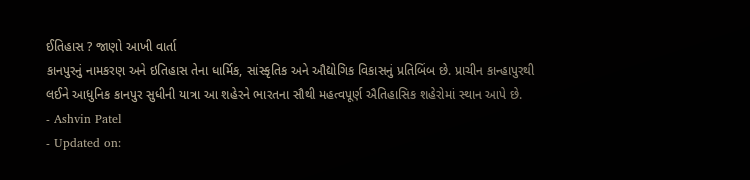ઈતિહાસ ? જાણો આખી વાર્તા
કાનપુરનું નામકરણ અને ઇતિહાસ તેના ધાર્મિક, સાંસ્કૃતિક અને ઔદ્યોગિક વિકાસનું પ્રતિબિંબ છે. પ્રાચીન કાન્હાપુરથી લઈને આધુનિક કાનપુર સુધીની યાત્રા આ શહેરને ભારતના સૌથી મહત્વપૂર્ણ ઐતિહાસિક શહેરોમાં સ્થાન આપે છે.
- Ashvin Patel
- Updated on: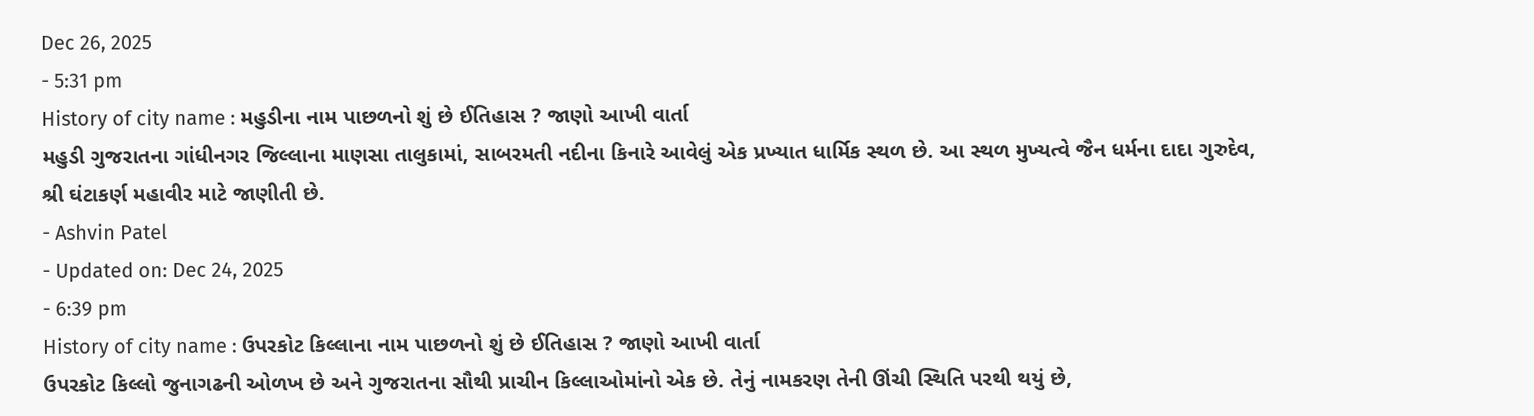Dec 26, 2025
- 5:31 pm
History of city name : મહુડીના નામ પાછળનો શું છે ઈતિહાસ ? જાણો આખી વાર્તા
મહુડી ગુજરાતના ગાંધીનગર જિલ્લાના માણસા તાલુકામાં, સાબરમતી નદીના કિનારે આવેલું એક પ્રખ્યાત ધાર્મિક સ્થળ છે. આ સ્થળ મુખ્યત્વે જૈન ધર્મના દાદા ગુરુદેવ, શ્રી ઘંટાકર્ણ મહાવીર માટે જાણીતી છે.
- Ashvin Patel
- Updated on: Dec 24, 2025
- 6:39 pm
History of city name : ઉપરકોટ કિલ્લાના નામ પાછળનો શું છે ઈતિહાસ ? જાણો આખી વાર્તા
ઉપરકોટ કિલ્લો જુનાગઢની ઓળખ છે અને ગુજરાતના સૌથી પ્રાચીન કિલ્લાઓમાંનો એક છે. તેનું નામકરણ તેની ઊંચી સ્થિતિ પરથી થયું છે,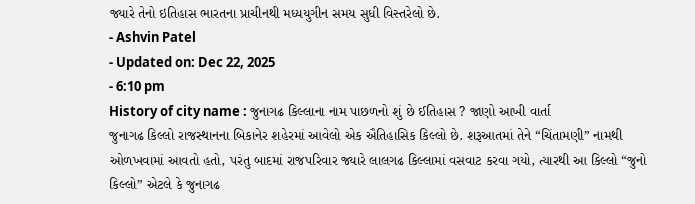જ્યારે તેનો ઇતિહાસ ભારતના પ્રાચીનથી મધ્યયુગીન સમય સુધી વિસ્તરેલો છે.
- Ashvin Patel
- Updated on: Dec 22, 2025
- 6:10 pm
History of city name : જુનાગઢ કિલ્લાના નામ પાછળનો શું છે ઈતિહાસ ? જાણો આખી વાર્તા
જુનાગઢ કિલ્લો રાજસ્થાનના બિકાનેર શહેરમાં આવેલો એક ઐતિહાસિક કિલ્લો છે. શરૂઆતમાં તેને “ચિંતામણી” નામથી ઓળખવામાં આવતો હતો, પરંતુ બાદમાં રાજપરિવાર જ્યારે લાલગઢ કિલ્લામાં વસવાટ કરવા ગયો, ત્યારથી આ કિલ્લો “જુનો કિલ્લો” એટલે કે જુનાગઢ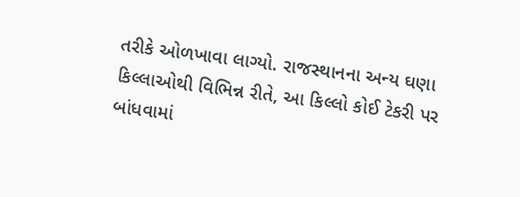તરીકે ઓળખાવા લાગ્યો. રાજસ્થાનના અન્ય ઘણા કિલ્લાઓથી વિભિન્ન રીતે, આ કિલ્લો કોઈ ટેકરી પર બાંધવામાં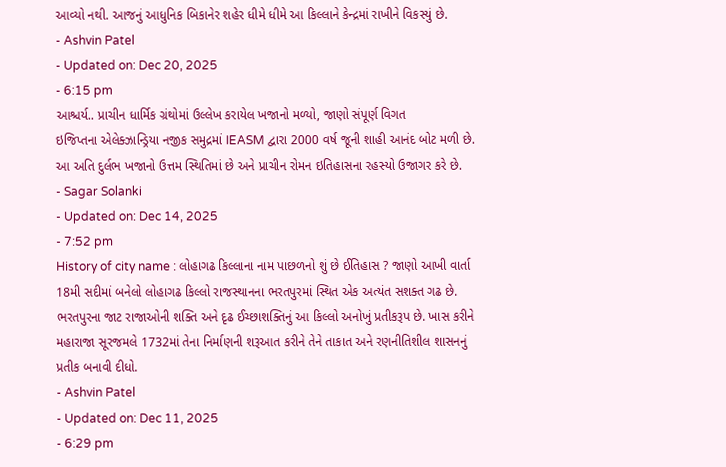આવ્યો નથી. આજનું આધુનિક બિકાનેર શહેર ધીમે ધીમે આ કિલ્લાને કેન્દ્રમાં રાખીને વિકસ્યું છે.
- Ashvin Patel
- Updated on: Dec 20, 2025
- 6:15 pm
આશ્ચર્ય.. પ્રાચીન ધાર્મિક ગ્રંથોમાં ઉલ્લેખ કરાયેલ ખજાનો મળ્યો, જાણો સંપૂર્ણ વિગત
ઇજિપ્તના એલેક્ઝાન્ડ્રિયા નજીક સમુદ્રમાં IEASM દ્વારા 2000 વર્ષ જૂની શાહી આનંદ બોટ મળી છે. આ અતિ દુર્લભ ખજાનો ઉત્તમ સ્થિતિમાં છે અને પ્રાચીન રોમન ઇતિહાસના રહસ્યો ઉજાગર કરે છે.
- Sagar Solanki
- Updated on: Dec 14, 2025
- 7:52 pm
History of city name : લોહાગઢ કિલ્લાના નામ પાછળનો શું છે ઈતિહાસ ? જાણો આખી વાર્તા
18મી સદીમાં બનેલો લોહાગઢ કિલ્લો રાજસ્થાનના ભરતપુરમાં સ્થિત એક અત્યંત સશક્ત ગઢ છે. ભરતપુરના જાટ રાજાઓની શક્તિ અને દૃઢ ઈચ્છાશક્તિનું આ કિલ્લો અનોખું પ્રતીકરૂપ છે. ખાસ કરીને મહારાજા સૂરજમલે 1732માં તેના નિર્માણની શરૂઆત કરીને તેને તાકાત અને રણનીતિશીલ શાસનનું પ્રતીક બનાવી દીધો.
- Ashvin Patel
- Updated on: Dec 11, 2025
- 6:29 pm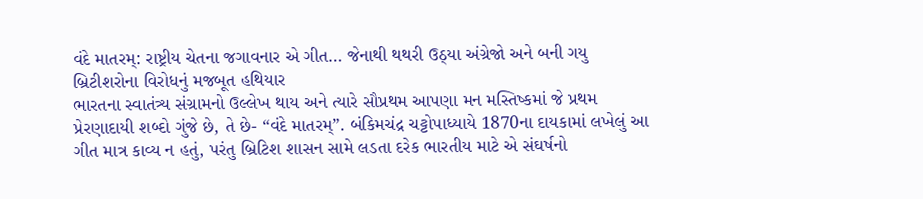વંદે માતરમ્: રાષ્ટ્રીય ચેતના જગાવનાર એ ગીત… જેનાથી થથરી ઉઠ્યા અંગ્રેજો અને બની ગયુ બ્રિટીશરોના વિરોધનું મજબૂત હથિયાર
ભારતના સ્વાતંત્ર્ય સંગ્રામનો ઉલ્લેખ થાય અને ત્યારે સૌપ્રથમ આપણા મન મસ્તિષ્કમાં જે પ્રથમ પ્રેરણાદાયી શબ્દો ગુંજે છે, તે છે- “વંદે માતરમ્”. બંકિમચંદ્ર ચટ્ટોપાધ્યાયે 1870ના દાયકામાં લખેલું આ ગીત માત્ર કાવ્ય ન હતું, પરંતુ બ્રિટિશ શાસન સામે લડતા દરેક ભારતીય માટે એ સંઘર્ષનો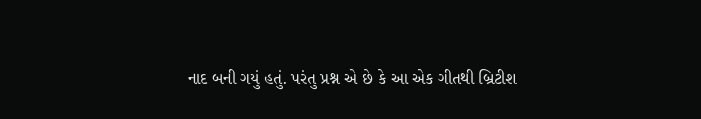નાદ બની ગયું હતું. પરંતુ પ્રશ્ન એ છે કે આ એક ગીતથી બ્રિટીશ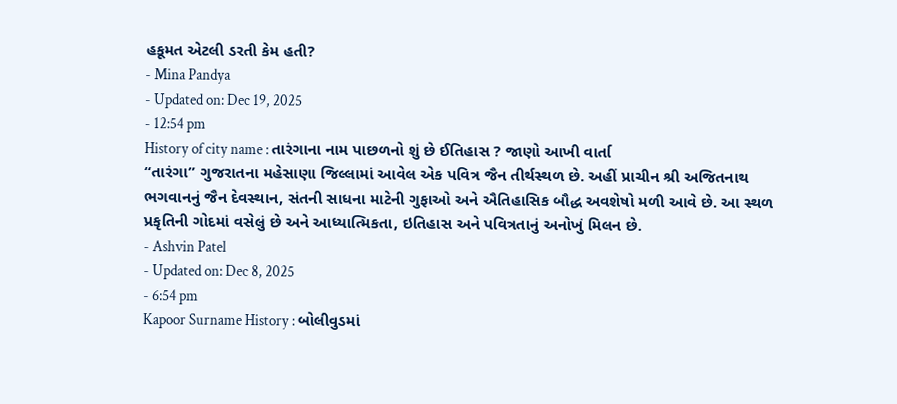હકૂમત એટલી ડરતી કેમ હતી?
- Mina Pandya
- Updated on: Dec 19, 2025
- 12:54 pm
History of city name : તારંગાના નામ પાછળનો શું છે ઈતિહાસ ? જાણો આખી વાર્તા
“તારંગા” ગુજરાતના મહેસાણા જિલ્લામાં આવેલ એક પવિત્ર જૈન તીર્થસ્થળ છે. અહીં પ્રાચીન શ્રી અજિતનાથ ભગવાનનું જૈન દેવસ્થાન, સંતની સાધના માટેની ગુફાઓ અને ઐતિહાસિક બૌદ્ધ અવશેષો મળી આવે છે. આ સ્થળ પ્રકૃતિની ગોદમાં વસેલું છે અને આધ્યાત્મિકતા, ઇતિહાસ અને પવિત્રતાનું અનોખું મિલન છે.
- Ashvin Patel
- Updated on: Dec 8, 2025
- 6:54 pm
Kapoor Surname History : બોલીવુડમાં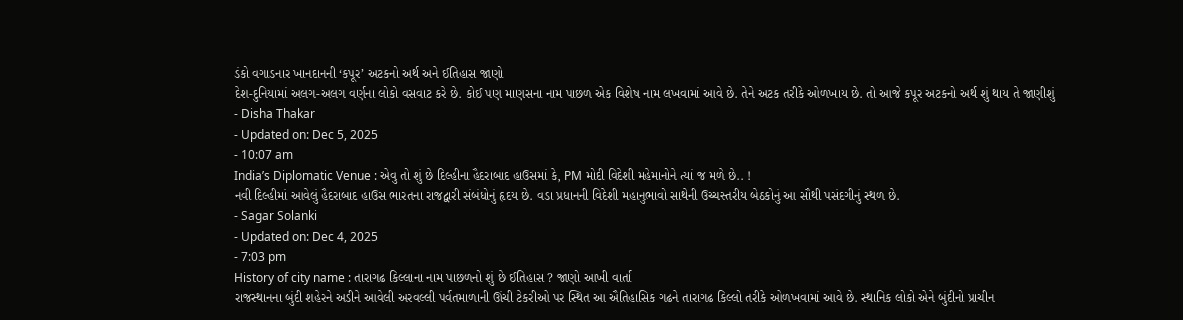ડંકો વગાડનાર ખાનદાનની ‘કપૂર’ અટકનો અર્થ અને ઈતિહાસ જાણો
દેશ-દુનિયામાં અલગ-અલગ વર્ણના લોકો વસવાટ કરે છે. કોઈ પણ માણસના નામ પાછળ એક વિશેષ નામ લખવામાં આવે છે. તેને અટક તરીકે ઓળખાય છે. તો આજે કપૂર અટકનો અર્થ શું થાય તે જાણીશું
- Disha Thakar
- Updated on: Dec 5, 2025
- 10:07 am
India’s Diplomatic Venue : એવુ તો શું છે દિલ્હીના હૈદરાબાદ હાઉસમાં કે, PM મોદી વિદેશી મહેમાનોને ત્યાં જ મળે છે.. !
નવી દિલ્હીમાં આવેલું હૈદરાબાદ હાઉસ ભારતના રાજદ્વારી સંબંધોનું હૃદય છે. વડા પ્રધાનની વિદેશી મહાનુભાવો સાથેની ઉચ્ચસ્તરીય બેઠકોનું આ સૌથી પસંદગીનું સ્થળ છે.
- Sagar Solanki
- Updated on: Dec 4, 2025
- 7:03 pm
History of city name : તારાગઢ કિલ્લાના નામ પાછળનો શું છે ઈતિહાસ ? જાણો આખી વાર્તા
રાજસ્થાનના બુંદી શહેરને અડીને આવેલી અરવલ્લી પર્વતમાળાની ઊંચી ટેકરીઓ પર સ્થિત આ ઐતિહાસિક ગઢને તારાગઢ કિલ્લો તરીકે ઓળખવામાં આવે છે. સ્થાનિક લોકો એને બુંદીનો પ્રાચીન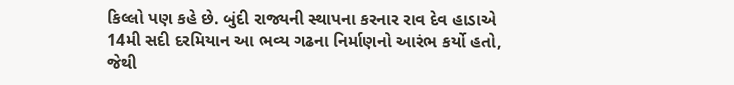કિલ્લો પણ કહે છે. બુંદી રાજ્યની સ્થાપના કરનાર રાવ દેવ હાડાએ 14મી સદી દરમિયાન આ ભવ્ય ગઢના નિર્માણનો આરંભ કર્યો હતો, જેથી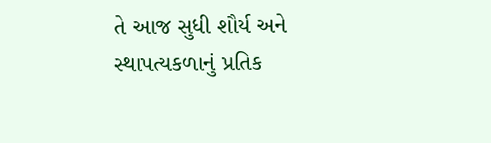તે આજ સુધી શૌર્ય અને સ્થાપત્યકળાનું પ્રતિક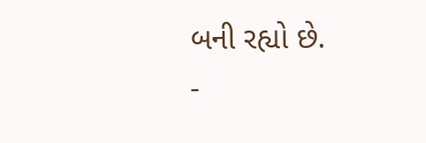બની રહ્યો છે.
-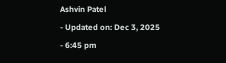Ashvin Patel
- Updated on: Dec 3, 2025
- 6:45 pm